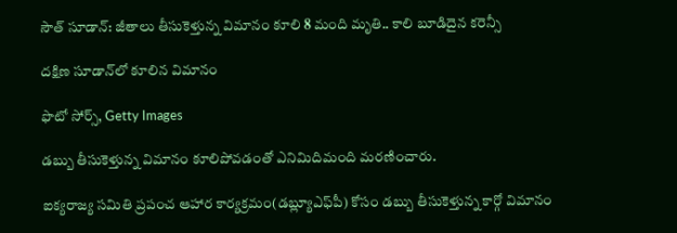సౌత్ సూడాన్: జీతాలు తీసుకెళ్తున్న విమానం కూలి 8 మంది మృతి.. కాలి బూడిదైన కరెన్సీ

దక్షిణ సూడాన్‌లో కూలిన విమానం

ఫొటో సోర్స్, Getty Images

డబ్బు తీసుకెళ్తున్న విమానం కూలిపోవడంతో ఎనిమిదిమంది మరణించారు.

ఐక్యరాజ్య సమితి ప్రపంచ ఆహార కార్యక్రమం(డబ్ల్యూఎఫ్‌పీ) కోసం డబ్బు తీసుకెళ్తున్న కార్గో విమానం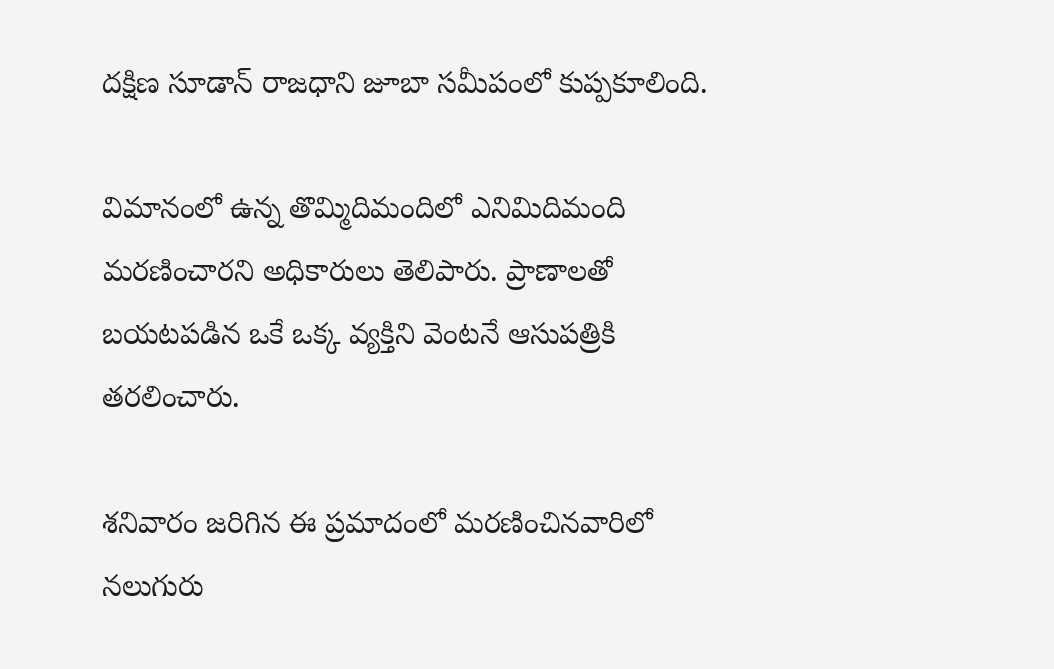దక్షిణ సూడాన్ రాజధాని జూబా సమీపంలో కుప్పకూలింది.

విమానంలో ఉన్న తొమ్మిదిమందిలో ఎనిమిదిమంది మరణించారని అధికారులు తెలిపారు. ప్రాణాలతో బయటపడిన ఒకే ఒక్క వ్యక్తిని వెంటనే ఆసుపత్రికి తరలించారు.

శనివారం జరిగిన ఈ ప్రమాదంలో మరణించినవారిలో నలుగురు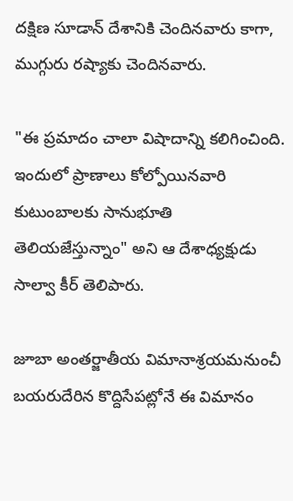దక్షిణ సూడాన్ దేశానికి చెందినవారు కాగా, ముగ్గురు రష్యాకు చెందినవారు.

"ఈ ప్రమాదం చాలా విషాదాన్ని కలిగించింది. ఇందులో ప్రాణాలు కోల్పోయినవారి కుటుంబాలకు సానుభూతి తెలియజేస్తున్నాం" అని ఆ దేశాధ్యక్షుడు సాల్వా కీర్ తెలిపారు.

జూబా అంతర్జాతీయ విమానాశ్రయమనుంచీ బయరుదేరిన కొద్దిసేపట్లోనే ఈ విమానం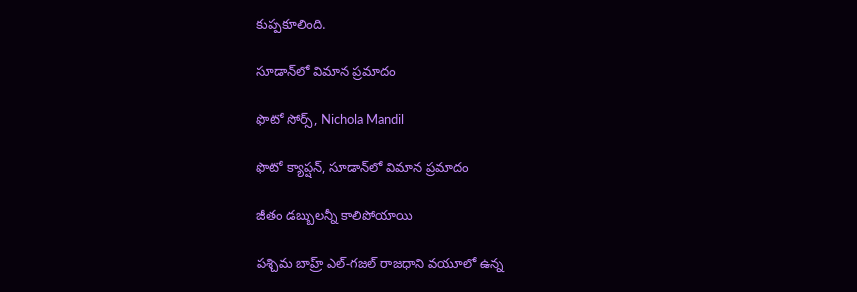కుప్పకూలింది.

సూడాన్‌లో విమాన ప్రమాదం

ఫొటో సోర్స్, Nichola Mandil

ఫొటో క్యాప్షన్, సూడాన్‌లో విమాన ప్రమాదం

జీతం డబ్బులన్నీ కాలిపోయాయి

పశ్చిమ బాహ్ర్ ఎల్-గజల్ రాజధాని వయూలో ఉన్న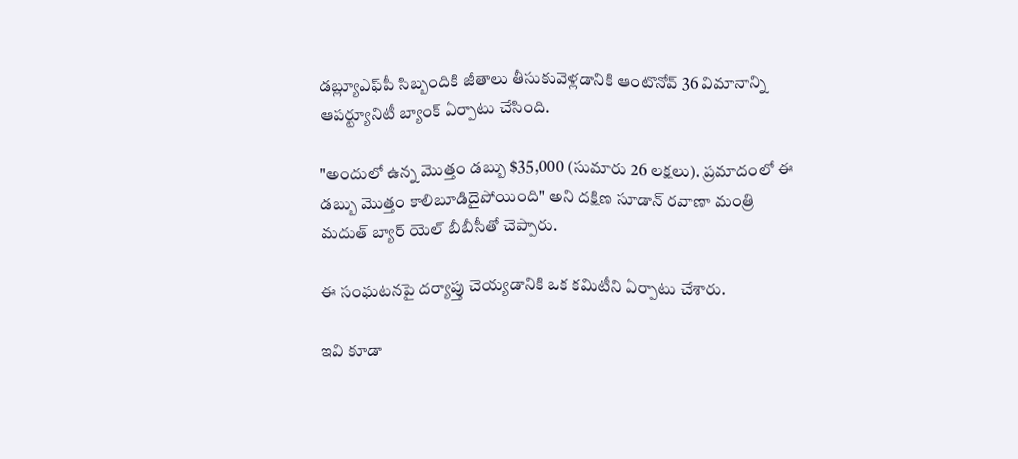డబ్ల్యూఎఫ్‌పీ సిబ్బందికి జీతాలు తీసుకువెళ్లడానికి ఆంటొనోవ్ 36 విమానాన్ని ఆపర్ట్యూనిటీ బ్యాంక్ ఏర్పాటు చేసింది.

"అందులో ఉన్న మొత్తం డబ్బు $35,000 (సుమారు 26 లక్షలు). ప్రమాదంలో ఈ డబ్బు మొత్తం కాలిబూడిదైపోయింది" అని దక్షిణ సూడాన్ రవాణా మంత్రి మదుత్ బ్యార్ యెల్ బీబీసీతో చెప్పారు.

ఈ సంఘటనపై దర్యాప్తు చెయ్యడానికి ఒక కమిటీని ఏర్పాటు చేశారు.

ఇవి కూడా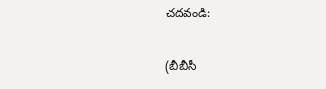చదవండి:

(బీబీసీ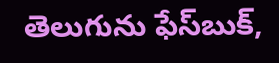తెలుగును ఫేస్‌బుక్,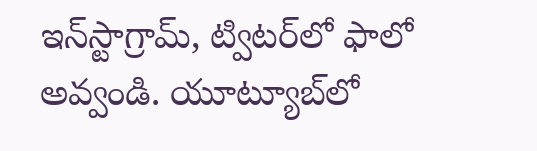ఇన్‌స్టాగ్రామ్‌, ట్విటర్‌లో ఫాలో అవ్వండి. యూట్యూబ్‌లో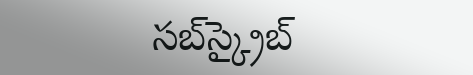సబ్‌స్క్రైబ్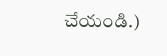చేయండి.)